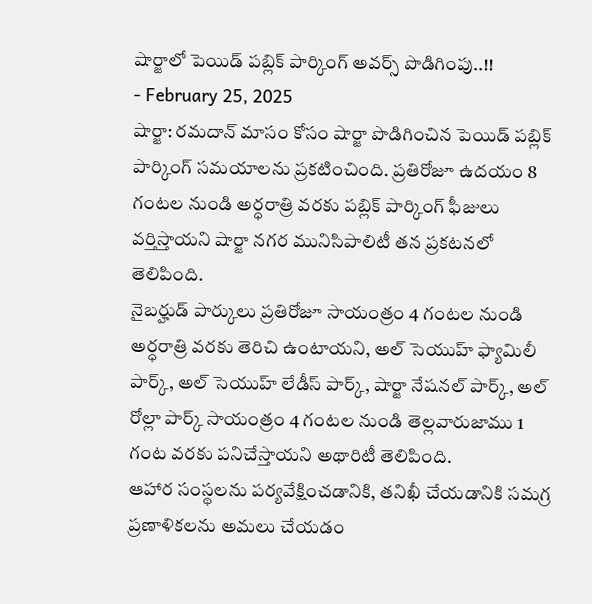షార్జాలో పెయిడ్ పబ్లిక్ పార్కింగ్ అవర్స్ పొడిగింపు..!!
- February 25, 2025
షార్జా: రమదాన్ మాసం కోసం షార్జా పొడిగించిన పెయిడ్ పబ్లిక్ పార్కింగ్ సమయాలను ప్రకటించింది. ప్రతిరోజూ ఉదయం 8 గంటల నుండి అర్ధరాత్రి వరకు పబ్లిక్ పార్కింగ్ ఫీజులు వర్తిస్తాయని షార్జా నగర మునిసిపాలిటీ తన ప్రకటనలో తెలిపింది.
నైబర్హుడ్ పార్కులు ప్రతిరోజూ సాయంత్రం 4 గంటల నుండి అర్ధరాత్రి వరకు తెరిచి ఉంటాయని, అల్ సెయుహ్ ఫ్యామిలీ పార్క్, అల్ సెయుహ్ లేడీస్ పార్క్, షార్జా నేషనల్ పార్క్, అల్ రోల్లా పార్క్ సాయంత్రం 4 గంటల నుండి తెల్లవారుజాము 1 గంట వరకు పనిచేస్తాయని అథారిటీ తెలిపింది.
ఆహార సంస్థలను పర్యవేక్షించడానికి, తనిఖీ చేయడానికి సమగ్ర ప్రణాళికలను అమలు చేయడం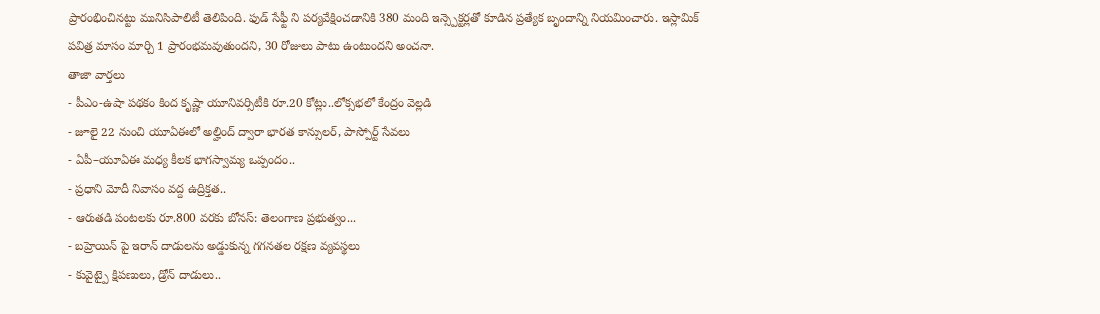ప్రారంభించినట్టు మునిసిపాలిటీ తెలిపింది. ఫుడ్ సేఫ్టీ ని పర్యవేక్షించడానికి 380 మంది ఇన్స్పెక్టర్లతో కూడిన ప్రత్యేక బృందాన్ని నియమించారు. ఇస్లామిక్ పవిత్ర మాసం మార్చి 1 ప్రారంభమవుతుందని, 30 రోజులు పాటు ఉంటుందని అంచనా.
తాజా వార్తలు
- పీఎం-ఉషా పథకం కింద కృష్ణా యూనివర్సిటీకి రూ.20 కోట్లు..లోక్సభలో కేంద్రం వెల్లడి
- జూలై 22 నుంచి యూఏఈలో అల్హింద్ ద్వారా భారత కాన్సులర్, పాస్పోర్ట్ సేవలు
- ఏపీ–యూఏఈ మధ్య కీలక భాగస్వామ్య ఒప్పందం..
- ప్రధాని మోదీ నివాసం వద్ద ఉద్రిక్తత..
- ఆరుతడి పంటలకు రూ.800 వరకు బోనస్: తెలంగాణ ప్రభుత్వం...
- బహ్రెయిన్ పై ఇరాన్ దాడులను అడ్డుకున్న గగనతల రక్షణ వ్యవస్థలు
- కువైట్పై క్షిపణులు, డ్రోన్ దాడులు..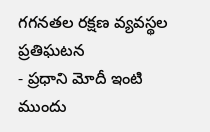గగనతల రక్షణ వ్యవస్థల ప్రతిఘటన
- ప్రధాని మోదీ ఇంటి ముందు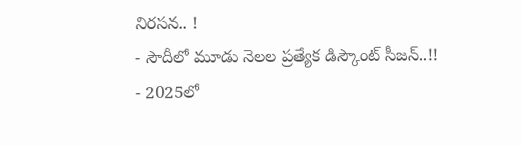నిరసన.. !
- సౌదీలో మూడు నెలల ప్రత్యేక డిస్కౌంట్ సీజన్..!!
- 2025లో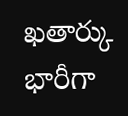ఖతార్కు భారీగా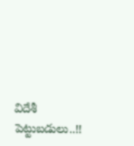విదేశీ పెట్టుబడులు..!!